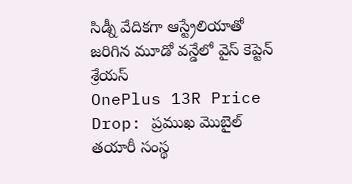సిడ్నీ వేదికగా ఆస్ట్రేలియాతో జరిగిన మూడో వన్డేలో వైస్ కెప్టెన్ శ్రేయస్
OnePlus 13R Price Drop: ప్రముఖ మొబైల్ తయారీ సంస్థ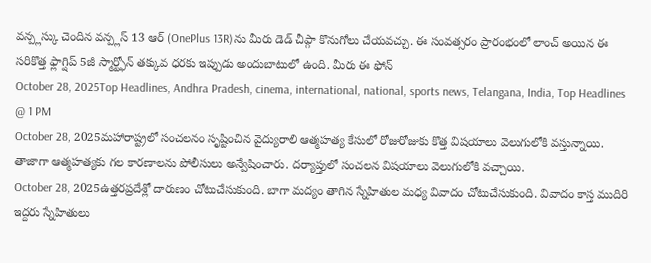వన్ప్లస్కు చెందిన వన్ప్లస్ 13 ఆర్ (OnePlus 13R)ను మీరు డెడ్ చీప్గా కొనుగోలు చేయవచ్చు. ఈ సంవత్సరం ప్రారంభంలో లాంచ్ అయిన ఈ సరికొత్త ఫ్లాగ్షిప్ 5జీ స్మార్ట్ఫోన్ తక్కువ ధరకు ఇప్పుడు అందుబాటులో ఉంది. మీరు ఈ ఫోన్
October 28, 2025Top Headlines, Andhra Pradesh, cinema, international, national, sports news, Telangana, India, Top Headlines @ 1 PM
October 28, 2025మహారాష్ట్రలో సంచలనం సృష్టించిన వైద్యురాలి ఆత్మహత్య కేసులో రోజురోజుకు కొత్త విషయాలు వెలుగులోకి వస్తున్నాయి. తాజాగా ఆత్మహత్యకు గల కారణాలను పోలీసులు అన్వేషించారు. దర్యాప్తులో సంచలన విషయాలు వెలుగులోకి వచ్చాయి.
October 28, 2025ఉత్తరప్రదేశ్లో దారుణం చోటుచేసుకుంది. బాగా మద్యం తాగిన స్నేహితుల మధ్య వివాదం చోటుచేసుకుంది. వివాదం కాస్త ముదిరి ఇద్దరు స్నేహితులు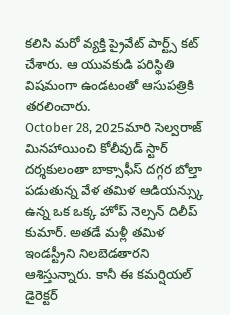కలిసి మరో వ్యక్తి ప్రైవేట్ పార్ట్స్ కట్ చేశారు. ఆ యువకుడి పరిస్థితి విషమంగా ఉండటంతో ఆసుపత్రికి తరలించారు.
October 28, 2025మారి సెల్వరాజ్ మినహాయించి కోలీవుడ్ స్టార్ దర్శకులంతా బాక్సాఫీస్ దగ్గర బోల్తా పడుతున్న వేళ తమిళ ఆడియన్స్కు ఉన్న ఒక ఒక్క హోప్ నెల్సన్ దిలీప్ కుమార్. అతడే మళ్లీ తమిళ ఇండస్ట్రీని నిలబెడతారని ఆశిస్తున్నారు. కానీ ఈ కమర్షియల్ డైరెక్టర్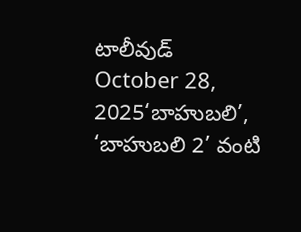టాలీవుడ్
October 28, 2025‘బాహుబలి’, ‘బాహుబలి 2’ వంటి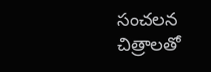సంచలన చిత్రాలతో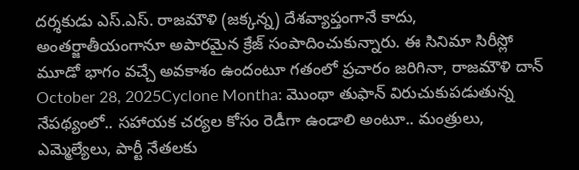దర్శకుడు ఎస్.ఎస్. రాజమౌళి (జక్కన్న) దేశవ్యాప్తంగానే కాదు, అంతర్జాతీయంగానూ అపారమైన క్రేజ్ సంపాదించుకున్నారు. ఈ సినిమా సిరీస్లో మూడో భాగం వచ్చే అవకాశం ఉందంటూ గతంలో ప్రచారం జరిగినా, రాజమౌళి దాన్
October 28, 2025Cyclone Montha: మొంథా తుఫాన్ విరుచుకుపడుతున్న నేపథ్యంలో.. సహాయక చర్యల కోసం రెడీగా ఉండాలి అంటూ.. మంత్రులు, ఎమ్మెల్యేలు, పార్టీ నేతలకు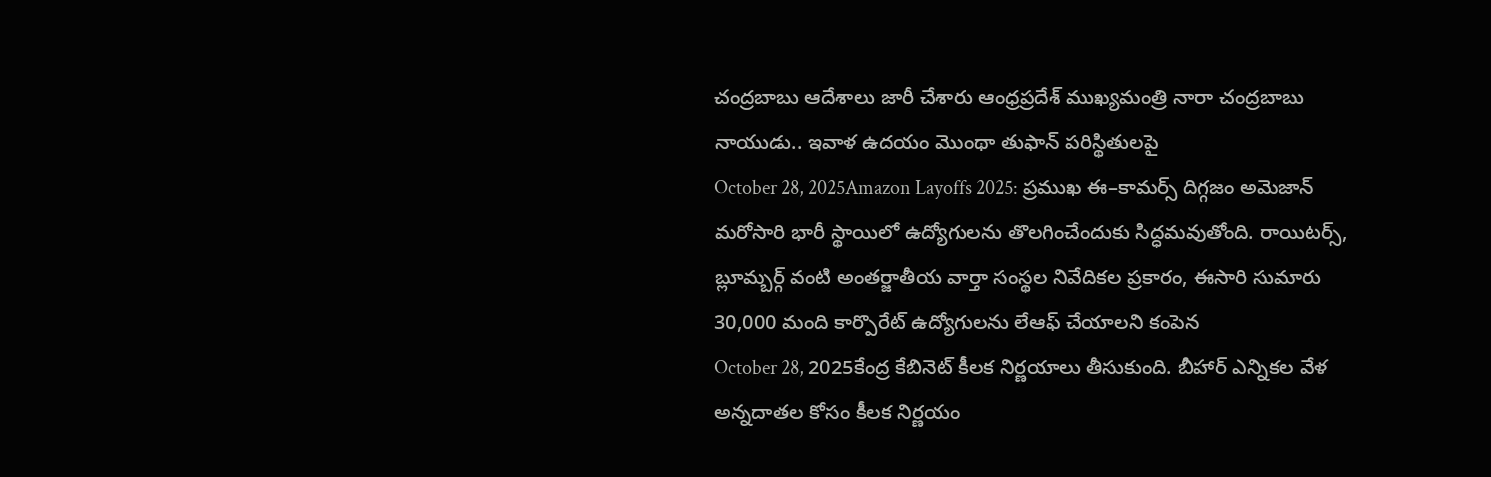చంద్రబాబు ఆదేశాలు జారీ చేశారు ఆంధ్రప్రదేశ్ ముఖ్యమంత్రి నారా చంద్రబాబు నాయుడు.. ఇవాళ ఉదయం మొంథా తుఫాన్ పరిస్థితులపై
October 28, 2025Amazon Layoffs 2025: ప్రముఖ ఈ–కామర్స్ దిగ్గజం అమెజాన్ మరోసారి భారీ స్థాయిలో ఉద్యోగులను తొలగించేందుకు సిద్ధమవుతోంది. రాయిటర్స్, బ్లూమ్బర్గ్ వంటి అంతర్జాతీయ వార్తా సంస్థల నివేదికల ప్రకారం, ఈసారి సుమారు 30,000 మంది కార్పొరేట్ ఉద్యోగులను లేఆఫ్ చేయాలని కంపెన
October 28, 2025కేంద్ర కేబినెట్ కీలక నిర్ణయాలు తీసుకుంది. బీహార్ ఎన్నికల వేళ అన్నదాతల కోసం కీలక నిర్ణయం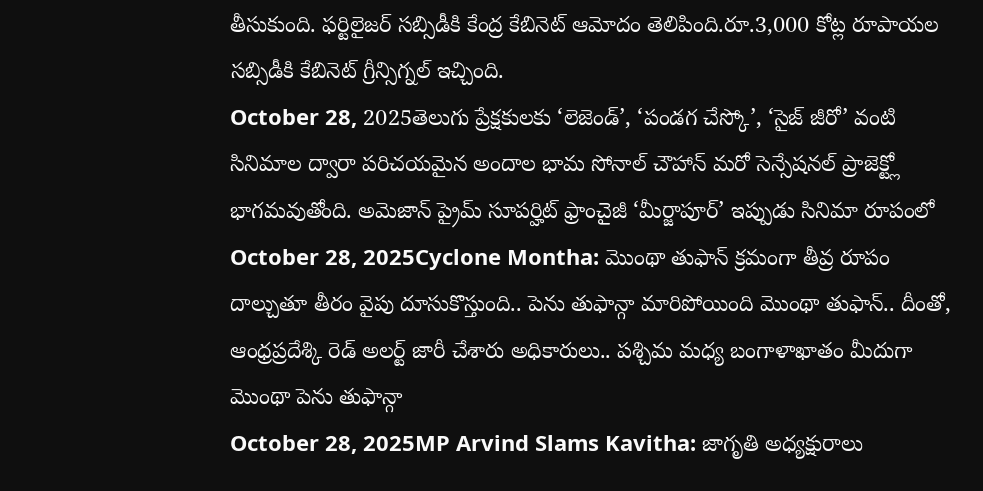తీసుకుంది. ఫర్టిలైజర్ సబ్సిడీకి కేంద్ర కేబినెట్ ఆమోదం తెలిపింది.రూ.3,000 కోట్ల రూపాయల సబ్సిడీకి కేబినెట్ గ్రీన్సిగ్నల్ ఇచ్చింది.
October 28, 2025తెలుగు ప్రేక్షకులకు ‘లెజెండ్’, ‘పండగ చేస్కో’, ‘సైజ్ జీరో’ వంటి సినిమాల ద్వారా పరిచయమైన అందాల భామ సోనాల్ చౌహాన్ మరో సెన్సేషనల్ ప్రాజెక్ట్లో భాగమవుతోంది. అమెజాన్ ప్రైమ్ సూపర్హిట్ ఫ్రాంచైజీ ‘మీర్జాపూర్’ ఇప్పుడు సినిమా రూపంలో
October 28, 2025Cyclone Montha: మొంథా తుఫాన్ క్రమంగా తీవ్ర రూపం దాల్చుతూ తీరం వైపు దూసుకొస్తుంది.. పెను తుఫాన్గా మారిపోయింది మొంథా తుఫాన్.. దీంతో, ఆంధ్రప్రదేశ్కి రెడ్ అలర్ట్ జారీ చేశారు అధికారులు.. పశ్చిమ మధ్య బంగాళాఖాతం మీదుగా మొంథా పెను తుఫాన్గా
October 28, 2025MP Arvind Slams Kavitha: జాగృతి అధ్యక్షురాలు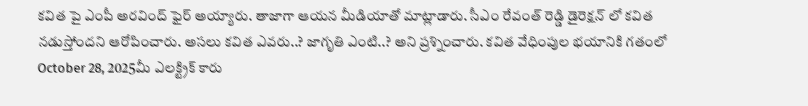కవిత పై ఎంపీ అరవింద్ ఫైర్ అయ్యారు. తాజాగా ఆయన మీడియాతో మాట్లాడారు. సీఎం రేవంత్ రెడ్డి డైరెక్షన్ లో కవిత నడుస్తోందని ఆరోపించారు. అసలు కవిత ఎవరు..? జాగృతి ఎంటి..? అని ప్రశ్నించారు. కవిత వేధింపుల భయానికి గతంలో
October 28, 2025మీ ఎలక్ట్రిక్ కారు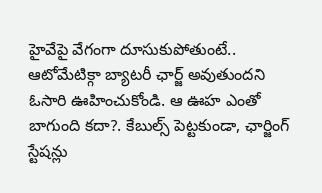హైవేపై వేగంగా దూసుకుపోతుంటే.. ఆటోమేటిక్గా బ్యాటరీ ఛార్జ్ అవుతుందని ఓసారి ఊహించుకోండి. ఆ ఊహ ఎంతో బాగుంది కదా?. కేబుల్స్ పెట్టకుండా, ఛార్జింగ్ స్టేషన్లు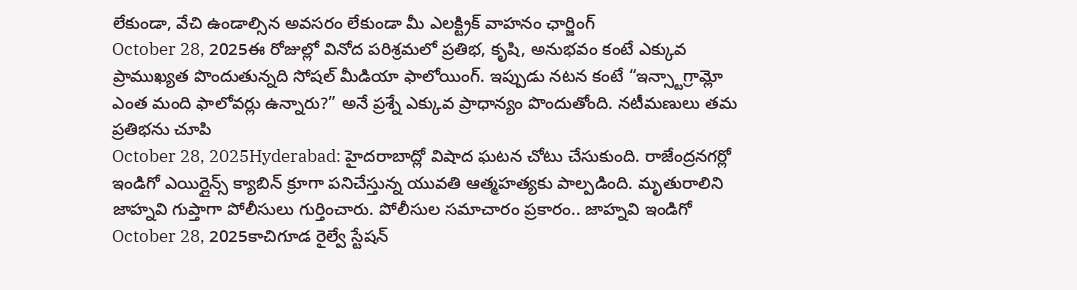లేకుండా, వేచి ఉండాల్సిన అవసరం లేకుండా మీ ఎలక్ట్రిక్ వాహనం ఛార్జింగ్
October 28, 2025ఈ రోజుల్లో వినోద పరిశ్రమలో ప్రతిభ, కృషి, అనుభవం కంటే ఎక్కువ ప్రాముఖ్యత పొందుతున్నది సోషల్ మీడియా ఫాలోయింగ్. ఇప్పుడు నటన కంటే “ఇన్స్టాగ్రామ్లో ఎంత మంది ఫాలోవర్లు ఉన్నారు?” అనే ప్రశ్నే ఎక్కువ ప్రాధాన్యం పొందుతోంది. నటీమణులు తమ ప్రతిభను చూపి
October 28, 2025Hyderabad: హైదరాబాద్లో విషాద ఘటన చోటు చేసుకుంది. రాజేంద్రనగర్లో ఇండిగో ఎయిర్లైన్స్ క్యాబిన్ క్రూగా పనిచేస్తున్న యువతి ఆత్మహత్యకు పాల్పడింది. మృతురాలిని జాహ్నవి గుప్తాగా పోలీసులు గుర్తించారు. పోలీసుల సమాచారం ప్రకారం.. జాహ్నవి ఇండిగో
October 28, 2025కాచిగూడ రైల్వే స్టేషన్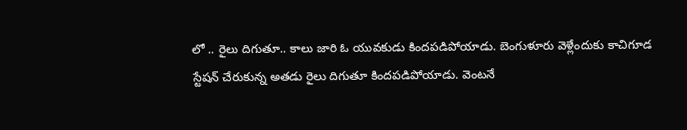లో .. రైలు దిగుతూ.. కాలు జారి ఓ యువకుడు కిందపడిపోయాడు. బెంగుళూరు వెళ్లేందుకు కాచిగూడ స్టేషన్ చేరుకున్న అతడు రైలు దిగుతూ కిందపడిపోయాడు. వెంటనే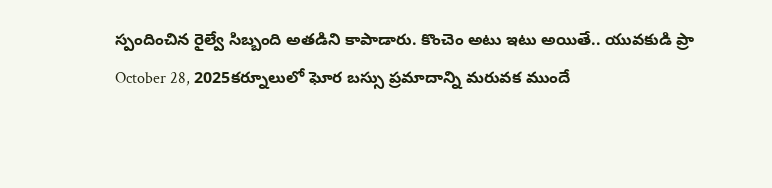స్పందించిన రైల్వే సిబ్బంది అతడిని కాపాడారు. కొంచెం అటు ఇటు అయితే.. యువకుడి ప్రా
October 28, 2025కర్నూలులో ఘోర బస్సు ప్రమాదాన్ని మరువక ముందే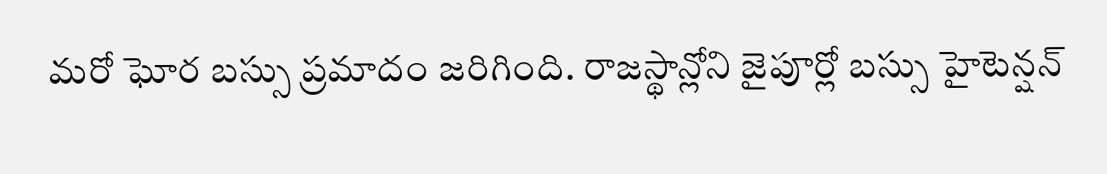మరో ఘోర బస్సు ప్రమాదం జరిగింది. రాజస్థాన్లోని జైపూర్లో బస్సు హైటెన్షన్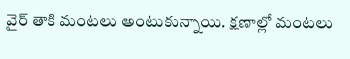వైర్ తాకి మంటలు అంటుకున్నాయి. క్షణాల్లో మంటలు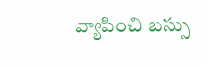వ్యాపించి బస్సు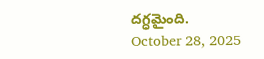దగ్ధమైంది.
October 28, 2025